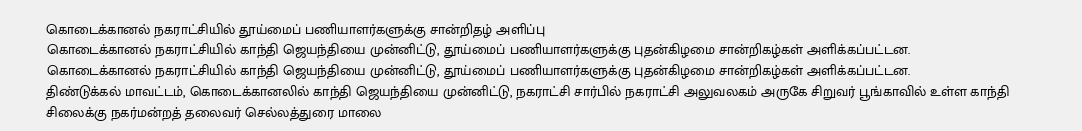கொடைக்கானல் நகராட்சியில் தூய்மைப் பணியாளர்களுக்கு சான்றிதழ் அளிப்பு
கொடைக்கானல் நகராட்சியில் காந்தி ஜெயந்தியை முன்னிட்டு, தூய்மைப் பணியாளர்களுக்கு புதன்கிழமை சான்றிகழ்கள் அளிக்கப்பட்டன.
கொடைக்கானல் நகராட்சியில் காந்தி ஜெயந்தியை முன்னிட்டு, தூய்மைப் பணியாளர்களுக்கு புதன்கிழமை சான்றிகழ்கள் அளிக்கப்பட்டன.
திண்டுக்கல் மாவட்டம், கொடைக்கானலில் காந்தி ஜெயந்தியை முன்னிட்டு, நகராட்சி சார்பில் நகராட்சி அலுவலகம் அருகே சிறுவர் பூங்காவில் உள்ள காந்தி சிலைக்கு நகர்மன்றத் தலைவர் செல்லத்துரை மாலை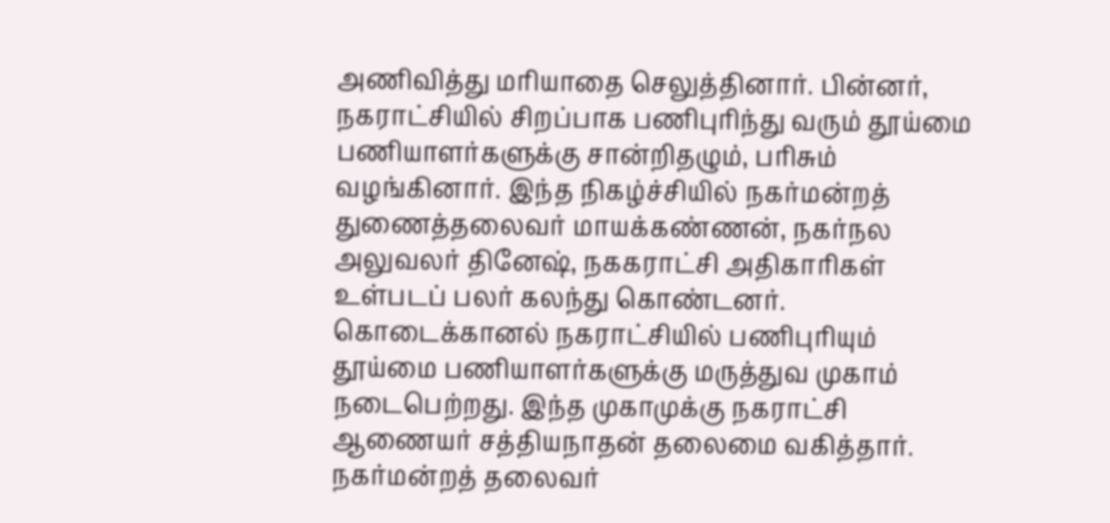அணிவித்து மரியாதை செலுத்தினார். பின்னர், நகராட்சியில் சிறப்பாக பணிபுரிந்து வரும் தூய்மை பணியாளர்களுக்கு சான்றிதழும், பரிசும் வழங்கினார். இந்த நிகழ்ச்சியில் நகர்மன்றத் துணைத்தலைவர் மாயக்கண்ணன், நகர்நல அலுவலர் தினேஷ், நககராட்சி அதிகாரிகள் உள்படப் பலர் கலந்து கொண்டனர்.
கொடைக்கானல் நகராட்சியில் பணிபுரியும் தூய்மை பணியாளர்களுக்கு மருத்துவ முகாம் நடைபெற்றது. இந்த முகாமுக்கு நகராட்சி ஆணையர் சத்தியநாதன் தலைமை வகித்தார். நகர்மன்றத் தலைவர்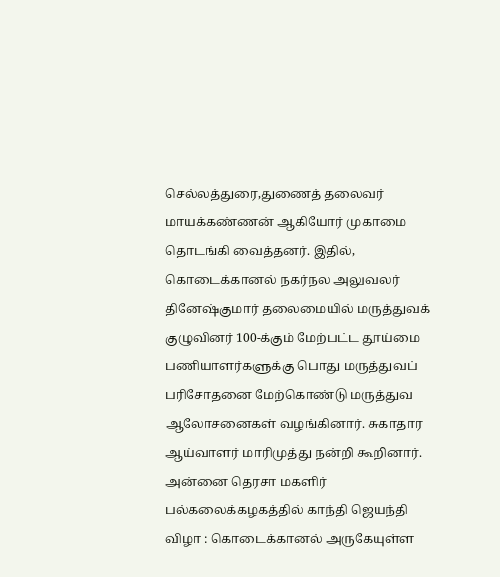செல்லத்துரை,துணைத் தலைவர் மாயக்கண்ணன் ஆகியோர் முகாமை தொடங்கி வைத்தனர். இதில், கொடைக்கானல் நகர்நல அலுவலர் தினேஷ்குமார் தலைமையில் மருத்துவக் குழுவினர் 100-க்கும் மேற்பட்ட தூய்மை பணியாளர்களுக்கு பொது மருத்துவப் பரிசோதனை மேற்கொண்டு மருத்துவ ஆலோசனைகள் வழங்கினார். சுகாதார ஆய்வாளர் மாரிமுத்து நன்றி கூறினார்.
அன்னை தெரசா மகளிர் பல்கலைக்கழகத்தில் காந்தி ஜெயந்தி விழா : கொடைக்கானல் அருகேயுள்ள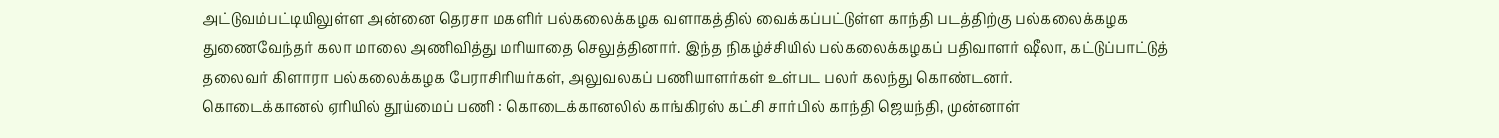அட்டுவம்பட்டியிலுள்ள அன்னை தெரசா மகளிர் பல்கலைக்கழக வளாகத்தில் வைக்கப்பட்டுள்ள காந்தி படத்திற்கு பல்கலைக்கழக துணைவேந்தர் கலா மாலை அணிவித்து மரியாதை செலுத்தினார். இந்த நிகழ்ச்சியில் பல்கலைக்கழகப் பதிவாளர் ஷீலா, கட்டுப்பாட்டுத் தலைவர் கிளாரா பல்கலைக்கழக பேராசிரியர்கள், அலுவலகப் பணியாளர்கள் உள்பட பலர் கலந்து கொண்டனர்.
கொடைக்கானல் ஏரியில் தூய்மைப் பணி : கொடைக்கானலில் காங்கிரஸ் கட்சி சார்பில் காந்தி ஜெயந்தி, முன்னாள்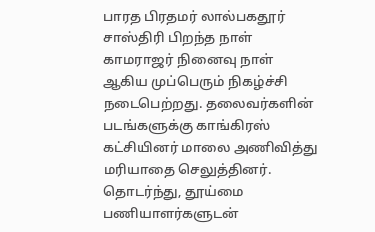பாரத பிரதமர் லால்பகதூர் சாஸ்திரி பிறந்த நாள் காமராஜர் நினைவு நாள் ஆகிய முப்பெரும் நிகழ்ச்சி நடைபெற்றது. தலைவர்களின் படங்களுக்கு காங்கிரஸ் கட்சியினர் மாலை அணிவித்து மரியாதை செலுத்தினர். தொடர்ந்து, தூய்மை பணியாளர்களுடன்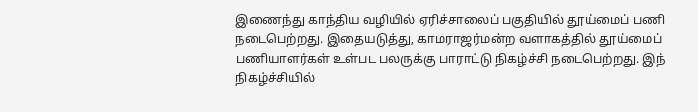இணைந்து காந்திய வழியில் ஏரிச்சாலைப் பகுதியில் தூய்மைப் பணி நடைபெற்றது. இதையடுத்து, காமராஜர்மன்ற வளாகத்தில் தூய்மைப் பணியாளர்கள் உள்பட பலருக்கு பாராட்டு நிகழ்ச்சி நடைபெற்றது. இந் நிகழ்ச்சியில்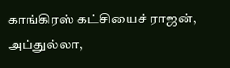காங்கிரஸ் கட்சியைச் ராஜன், அப்துல்லா,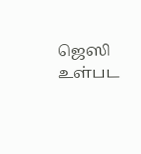ஜெஸி உள்பட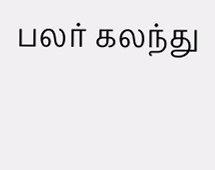பலர் கலந்து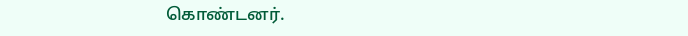கொண்டனர்.